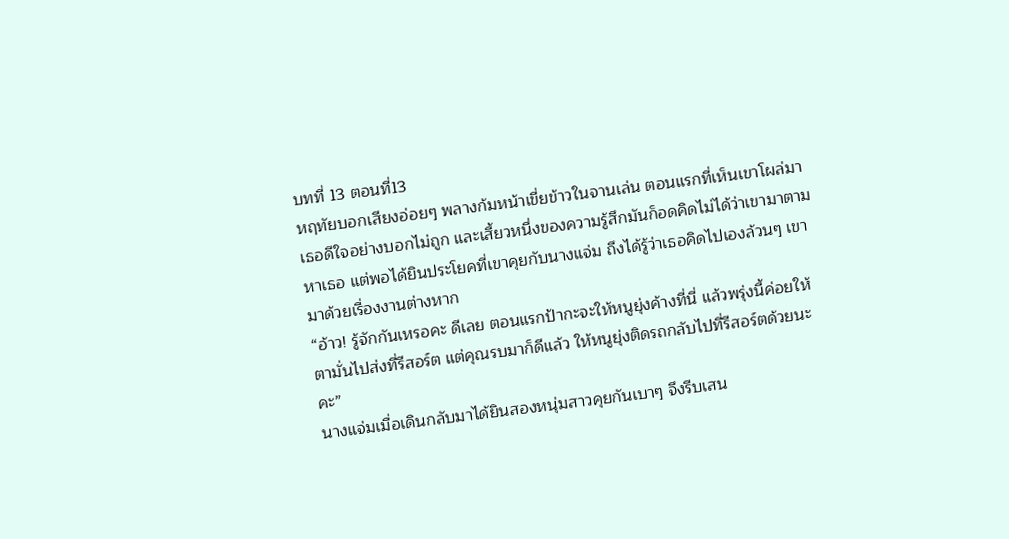บทที่ 13 ตอนที่13
หฤทัยบอกเสียงอ่อยๆ พลางก้มหน้าเขี่ยข้าวในจานเล่น ตอนแรกที่เห็นเขาโผล่มาเธอดีใจอย่างบอกไม่ถูก และเสี้ยวหนึ่งของความรู้สึกมันก็อดคิดไม่ได้ว่าเขามาตามหาเธอ แต่พอได้ยินประโยคที่เขาคุยกับนางแจ่ม ถึงได้รู้ว่าเธอคิดไปเองล้วนๆ เขามาด้วยเรื่องงานต่างหาก
“อ้าว! รู้จักกันเหรอคะ ดีเลย ตอนแรกป้ากะจะให้หนูยุ่งค้างที่นี่ แล้วพรุ่งนี้ค่อยให้ตามั่นไปส่งที่รีสอร์ต แต่คุณรบมาก็ดีแล้ว ให้หนูยุ่งติดรถกลับไปที่รีสอร์ตด้วยนะคะ”
นางแจ่มเมื่อเดินกลับมาได้ยินสองหนุ่มสาวคุยกันเบาๆ จึงรีบเสน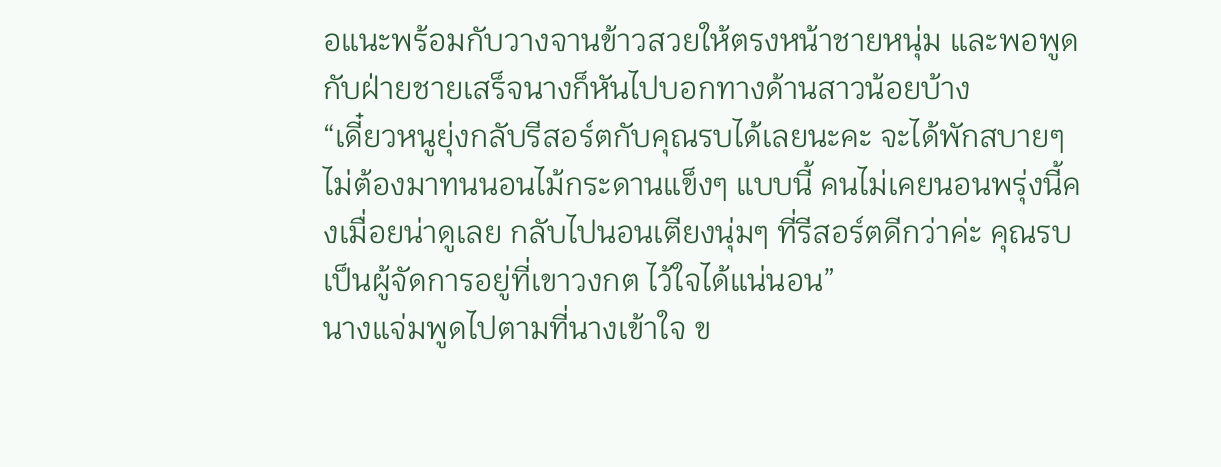อแนะพร้อมกับวางจานข้าวสวยให้ตรงหน้าชายหนุ่ม และพอพูดกับฝ่ายชายเสร็จนางก็หันไปบอกทางด้านสาวน้อยบ้าง
“เดี๋ยวหนูยุ่งกลับรีสอร์ตกับคุณรบได้เลยนะคะ จะได้พักสบายๆ ไม่ต้องมาทนนอนไม้กระดานแข็งๆ แบบนี้ คนไม่เคยนอนพรุ่งนี้คงเมื่อยน่าดูเลย กลับไปนอนเตียงนุ่มๆ ที่รีสอร์ตดีกว่าค่ะ คุณรบเป็นผู้จัดการอยู่ที่เขาวงกต ไว้ใจได้แน่นอน”
นางแจ่มพูดไปตามที่นางเข้าใจ ข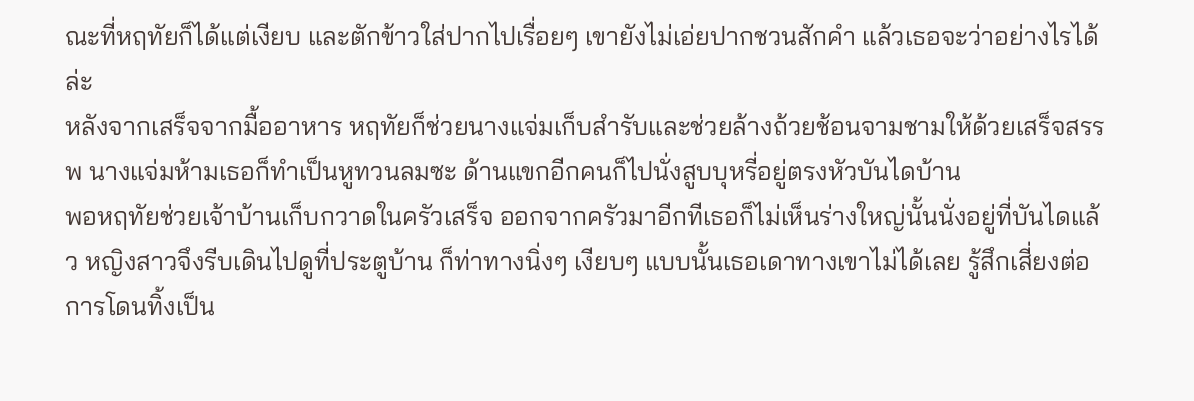ณะที่หฤทัยก็ได้แต่เงียบ และตักข้าวใส่ปากไปเรื่อยๆ เขายังไม่เอ่ยปากชวนสักคำ แล้วเธอจะว่าอย่างไรได้ล่ะ
หลังจากเสร็จจากมื้ออาหาร หฤทัยก็ช่วยนางแจ่มเก็บสำรับและช่วยล้างถ้วยช้อนจามชามให้ด้วยเสร็จสรรพ นางแจ่มห้ามเธอก็ทำเป็นหูทวนลมซะ ด้านแขกอีกคนก็ไปนั่งสูบบุหรี่อยู่ตรงหัวบันไดบ้าน
พอหฤทัยช่วยเจ้าบ้านเก็บกวาดในครัวเสร็จ ออกจากครัวมาอีกทีเธอก็ไม่เห็นร่างใหญ่นั้นนั่งอยู่ที่บันไดแล้ว หญิงสาวจึงรีบเดินไปดูที่ประตูบ้าน ก็ท่าทางนิ่งๆ เงียบๆ แบบนั้นเธอเดาทางเขาไม่ได้เลย รู้สึกเสี่ยงต่อการโดนทิ้งเป็น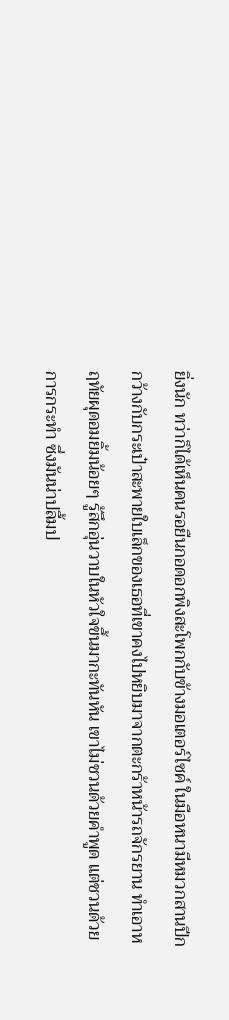ยิ่งนัก ทว่าก็ได้เห็นคนรอยืนกอดอกพิงสะโพกกับข้างมอเตอร์ไซค์ ในมือหนามีหมวกสานปีกกว้างกับกระเป๋าสะพายใบเล็กของเธอที่เขาคงไปหยิบมาจากตะกร้าหน้ารถจักรยาน ทำเอาหฤทัยผุดอมยิ้มน้อยๆ รู้สึกอุ่นวาบในหัวใจขึ้นมากะทันหัน เขาไม่ชวนด้วยคำพูด แต่ชวนด้วยการกระทำ ซึ่งมันน่าปลื้มป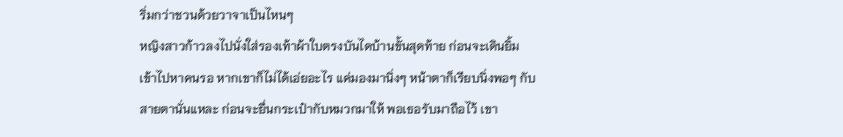ริ่มกว่าชวนด้วยวาจาเป็นไหนๆ
หญิงสาวก้าวลงไปนั่งใส่รองเท้าผ้าใบตรงบันไดบ้านขั้นสุดท้าย ก่อนจะเดินยิ้มเข้าไปหาคนรอ หากเขาก็ไม่ได้เอ่ยอะไร แค่มองมานิ่งๆ หน้าตาก็เรียบนิ่งพอๆ กับสายตานั่นแหละ ก่อนจะยื่นกระเป๋ากับหมวกมาให้ พอเธอรับมาถือไว้ เขา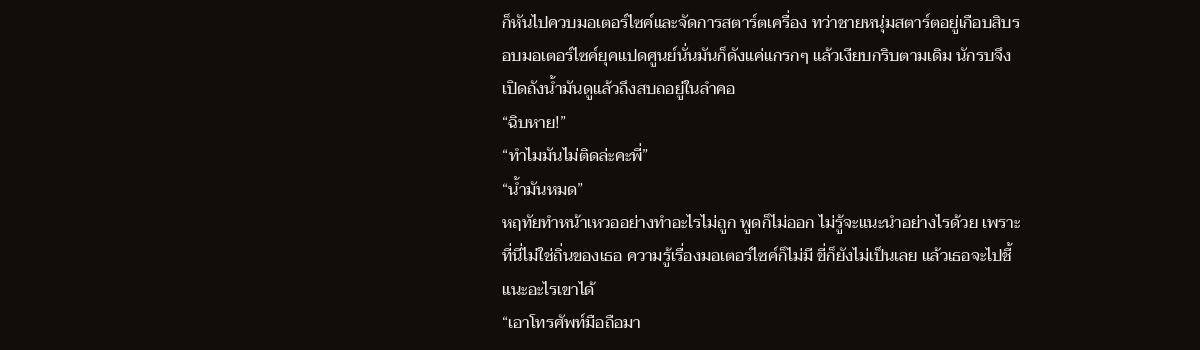ก็หันไปควบมอเตอร์ไซค์และจัดการสตาร์ตเครื่อง ทว่าชายหนุ่มสตาร์ตอยู่เกือบสิบรอบมอเตอร์ไซค์ยุคแปดศูนย์นั่นมันก็ดังแค่แกรกๆ แล้วเงียบกริบตามเดิม นักรบจึงเปิดถังน้ำมันดูแล้วถึงสบถอยู่ในลำคอ
“ฉิบหาย!”
“ทำไมมันไม่ติดล่ะคะพี่”
“น้ำมันหมด”
หฤทัยทำหน้าเหวออย่างทำอะไรไม่ถูก พูดก็ไม่ออก ไม่รู้จะแนะนำอย่างไรด้วย เพราะที่นี่ไม่ใช่ถิ่นของเธอ ความรู้เรื่องมอเตอร์ไซค์ก็ไม่มี ขี่ก็ยังไม่เป็นเลย แล้วเธอจะไปชี้แนะอะไรเขาได้
“เอาโทรศัพท์มือถือมา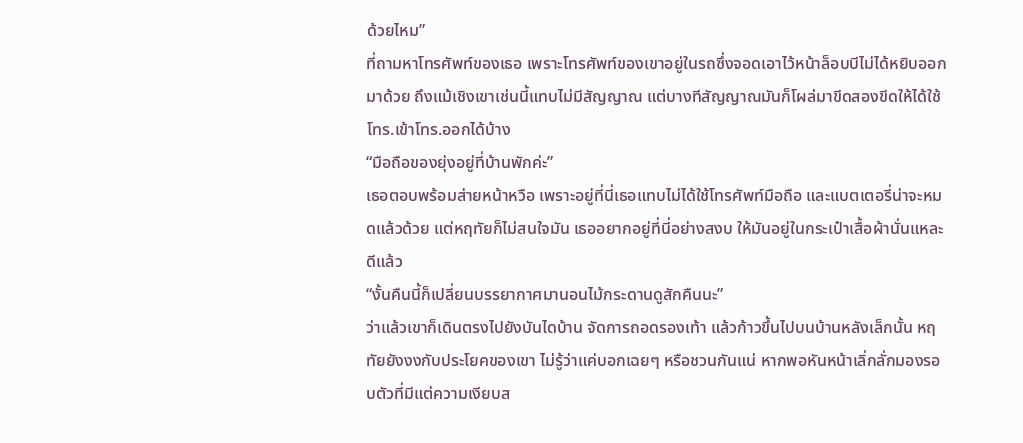ด้วยไหม”
ที่ถามหาโทรศัพท์ของเธอ เพราะโทรศัพท์ของเขาอยู่ในรถซึ่งจอดเอาไว้หน้าล็อบบีไม่ได้หยิบออกมาด้วย ถึงแม้เชิงเขาเช่นนี้แทบไม่มีสัญญาณ แต่บางทีสัญญาณมันก็โผล่มาขีดสองขีดให้ได้ใช้โทร.เข้าโทร.ออกได้บ้าง
“มือถือของยุ่งอยู่ที่บ้านพักค่ะ”
เธอตอบพร้อมส่ายหน้าหวือ เพราะอยู่ที่นี่เธอแทบไม่ได้ใช้โทรศัพท์มือถือ และแบตเตอรี่น่าจะหมดแล้วด้วย แต่หฤทัยก็ไม่สนใจมัน เธออยากอยู่ที่นี่อย่างสงบ ให้มันอยู่ในกระเป๋าเสื้อผ้านั่นแหละดีแล้ว
“งั้นคืนนี้ก็เปลี่ยนบรรยากาศมานอนไม้กระดานดูสักคืนนะ”
ว่าแล้วเขาก็เดินตรงไปยังบันไดบ้าน จัดการถอดรองเท้า แล้วก้าวขึ้นไปบนบ้านหลังเล็กนั้น หฤทัยยังงงกับประโยคของเขา ไม่รู้ว่าแค่บอกเฉยๆ หรือชวนกันแน่ หากพอหันหน้าเลิ่กลั่กมองรอบตัวที่มีแต่ความเงียบส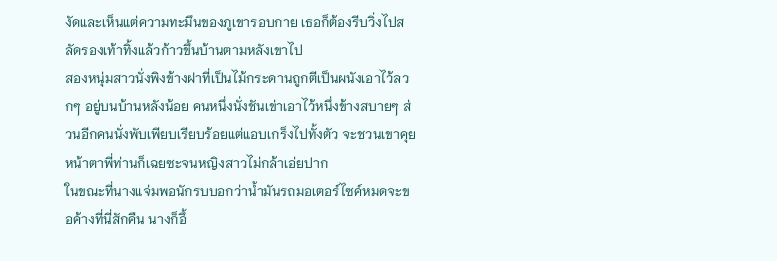งัดและเห็นแต่ความทะมึนของภูเขารอบกาย เธอก็ต้องรีบวิ่งไปสลัดรองเท้าทิ้งแล้วก้าวขึ้นบ้านตามหลังเขาไป
สองหนุ่มสาวนั่งพิงข้างฝาที่เป็นไม้กระดานถูกตีเป็นผนังเอาไว้ลวกๆ อยู่บนบ้านหลังน้อย คนหนึ่งนั่งชันเข่าเอาไว้หนึ่งข้างสบายๆ ส่วนอีกคนนั่งพับเพียบเรียบร้อยแต่แอบเกร็งไปทั้งตัว จะชวนเขาคุย หน้าตาพี่ท่านก็เฉยซะจนหญิงสาวไม่กล้าเอ่ยปาก
ในขณะที่นางแจ่มพอนักรบบอกว่าน้ำมันรถมอเตอร์ไซค์หมดจะขอค้างที่นี่สักคืน นางก็อึ้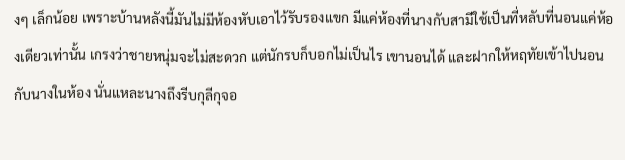งๆ เล็กน้อย เพราะบ้านหลังนี้มันไม่มีห้องหับเอาไว้รับรองแขก มีแค่ห้องที่นางกับสามีใช้เป็นที่หลับที่นอนแค่ห้องเดียวเท่านั้น เกรงว่าชายหนุ่มจะไม่สะดวก แต่นักรบก็บอกไม่เป็นไร เขานอนได้ และฝากให้หฤทัยเข้าไปนอนกับนางในห้อง นั่นแหละนางถึงรีบกุลีกุจอ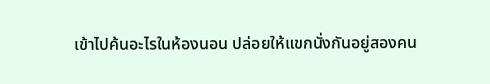เข้าไปค้นอะไรในห้องนอน ปล่อยให้แขกนั่งกันอยู่สองคน